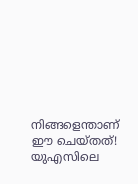നിങ്ങളെന്താണ് ഈ ചെയ്തത്! യുഎസിലെ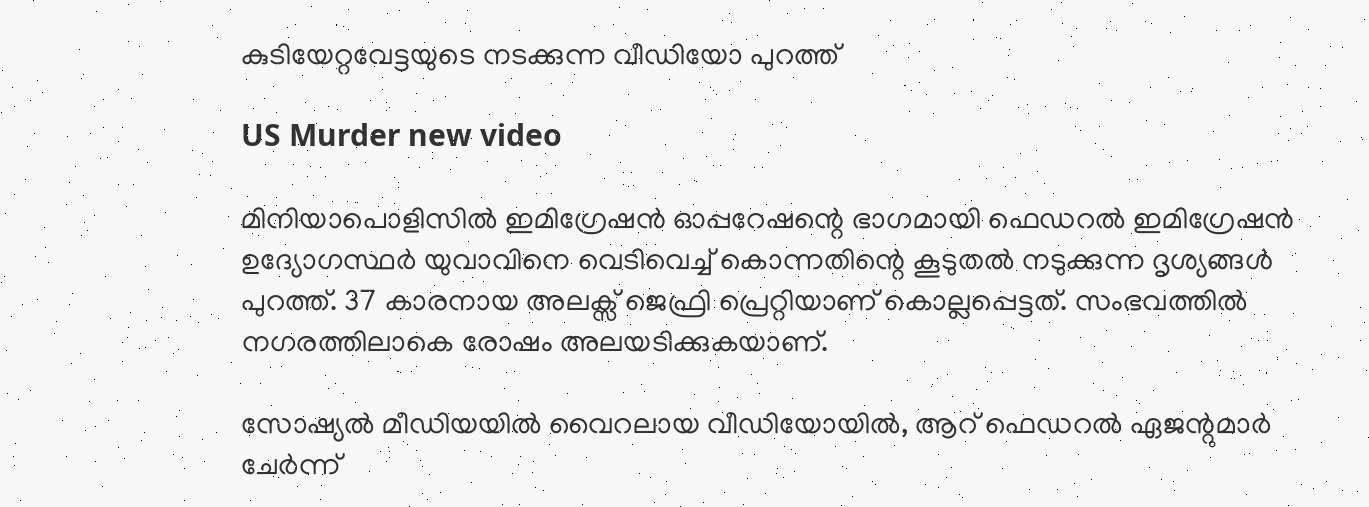കുടിയേറ്റവേട്ടയുടെ നടക്കുന്ന വീഡിയോ പുറത്ത്

US Murder new video

മിനിയാപൊളിസിൽ ഇമിഗ്രേഷൻ ഓപ്പറേഷന്റെ ഭാഗമായി ഫെഡറൽ ഇമിഗ്രേഷൻ ഉദ്യോഗസ്ഥർ യുവാവിനെ വെടിവെച്ച് കൊന്നതിന്റെ കൂടുതൽ നടുക്കുന്ന ദൃശ്യങ്ങൾ പുറത്ത്. 37 കാരനായ അലക്സ് ജെഫ്രി പ്രെറ്റിയാണ് കൊല്ലപ്പെട്ടത്. സംഭവത്തിൽ നഗരത്തിലാകെ രോഷം അലയടിക്കുകയാണ്.

സോഷ്യൽ മീഡിയയിൽ വൈറലായ വീഡിയോയിൽ, ആറ് ഫെഡറൽ ഏജന്റുമാർ ചേ‌‌ർന്ന്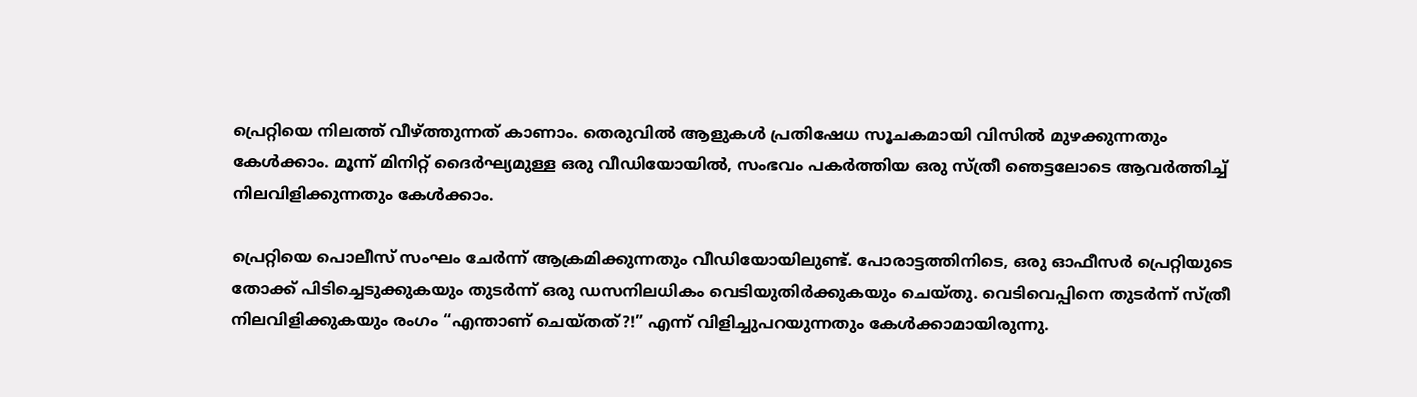പ്രെറ്റിയെ നിലത്ത് വീഴ്ത്തുന്നത് കാണാം. തെരുവിൽ ആളുകൾ പ്രതിഷേധ സൂചകമായി വിസിൽ മുഴക്കുന്നതും കേൾക്കാം. മൂന്ന് മിനിറ്റ് ദൈർഘ്യമുള്ള ഒരു വീഡിയോയിൽ, സംഭവം പകർത്തിയ ഒരു സ്ത്രീ ഞെട്ടലോടെ ആവർത്തിച്ച് നിലവിളിക്കുന്നതും കേൾക്കാം.

പ്രെറ്റിയെ പൊലീസ് സംഘം ചേർന്ന് ആക്രമിക്കുന്നതും വീഡിയോയിലുണ്ട്. പോരാട്ടത്തിനിടെ, ഒരു ഓഫീസർ പ്രെറ്റിയുടെ തോക്ക് പിടിച്ചെടുക്കുകയും തുടർന്ന് ഒരു ഡസനിലധികം വെടിയുതിർക്കുകയും ചെയ്തു. വെടിവെപ്പിനെ തുടർന്ന് സ്ത്രീ നിലവിളിക്കുകയും രംഗം “എന്താണ് ചെയ്തത്?!” എന്ന് വിളിച്ചുപറയുന്നതും കേൾക്കാമായിരുന്നു.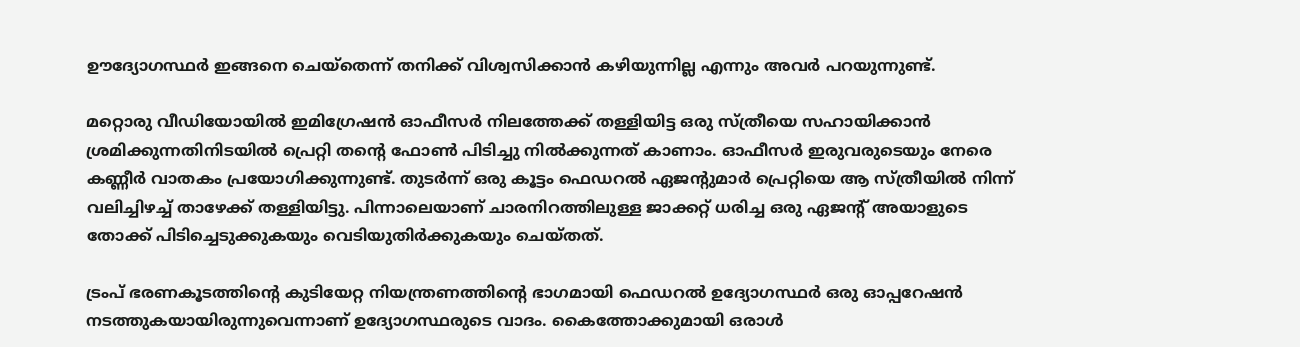ഊദ്യോഗസ്ഥ‌ർ ഇങ്ങനെ ചെയ്തെന്ന് തനിക്ക് വിശ്വസിക്കാൻ കഴിയുന്നില്ല എന്നും അവ‌ർ പറയുന്നുണ്ട്.

മറ്റൊരു വീഡിയോയിൽ ഇമിഗ്രേഷൻ ഓഫീസർ നിലത്തേക്ക് തള്ളിയിട്ട ഒരു സ്ത്രീയെ സഹായിക്കാൻ ശ്രമിക്കുന്നതിനിടയിൽ പ്രെറ്റി തന്റെ ഫോൺ പിടിച്ചു നിൽക്കുന്നത് കാണാം. ഓഫീസർ ഇരുവരുടെയും നേരെ കണ്ണീർ വാതകം പ്രയോഗിക്കുന്നുണ്ട്. തുടർന്ന് ഒരു കൂട്ടം ഫെഡറൽ ഏജന്റുമാർ പ്രെറ്റിയെ ആ സ്ത്രീയിൽ നിന്ന് വലിച്ചിഴച്ച് താഴേക്ക് തള്ളിയിട്ടു. പിന്നാലെയാണ് ചാരനിറത്തിലുള്ള ജാക്കറ്റ് ധരിച്ച ഒരു ഏജന്റ് അയാളുടെ തോക്ക് പിടിച്ചെടുക്കുകയും വെടിയുതി‌ർക്കുകയും ചെയ്തത്.

ട്രംപ് ഭരണകൂടത്തിന്റെ കുടിയേറ്റ നിയന്ത്രണത്തിന്റെ ഭാഗമായി ഫെഡറൽ ഉദ്യോഗസ്ഥർ ഒരു ഓപ്പറേഷൻ നടത്തുകയായിരുന്നുവെന്നാണ് ഉദ്യോഗസ്ഥരുടെ വാദം. കൈത്തോക്കുമായി ഒരാൾ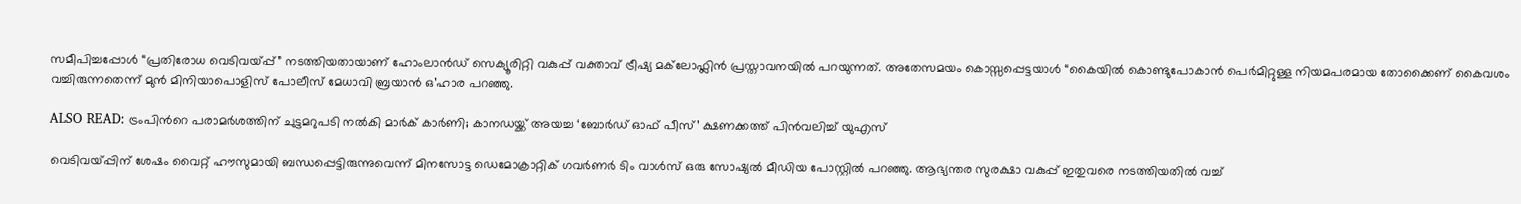സമീപിച്ചപ്പോൾ “പ്രതിരോധ വെടിവയ്പ്പ്” നടത്തിയതായാണ് ഹോംലാൻഡ് സെക്യൂരിറ്റി വകുപ്പ് വക്താവ് ട്രീഷ്യ മക്‌ലോഫ്ലിൻ പ്രസ്താവനയിൽ പറയുന്നത്. അതേസമയം കൊസ്സപ്പെട്ടയാൾ “കൈയിൽ കൊണ്ടുപോകാൻ പെർമിറ്റുള്ള നിയമപരമായ തോക്കൈണ് കൈവശം വച്ചിരുന്നതെന്ന് മുൻ മിനിയാപൊളിസ് പോലീസ് മേധാവി ബ്രയാൻ ഒ’ഹാര പറഞ്ഞു.

ALSO READ: ട്രംപിന്‍റെ പരാമർശത്തിന് ചുട്ടമറുപടി നൽകി മാർക് കാർണി; കാനഡയ്ക്ക് അയച്ച ‘ബോർഡ് ഓഫ് പീസ്’ ക്ഷണക്കത്ത് പിൻവലിച്ച് യുഎസ്

വെടിവയ്പ്പിന് ശേഷം വൈറ്റ് ഹൗസുമായി ബന്ധപ്പെട്ടിരുന്നുവെന്ന് മിനസോട്ട ഡെമോക്രാറ്റിക് ഗവർണർ ടിം വാൾസ് ഒരു സോഷ്യൽ മീഡിയ പോസ്റ്റിൽ പറഞ്ഞു. ആഭ്യന്തര സുരക്ഷാ വകുപ്പ് ഇതുവരെ നടത്തിയതിൽ വച്ച്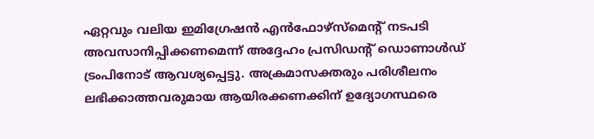ഏറ്റവും വലിയ ഇമിഗ്രേഷൻ എൻഫോഴ്‌സ്‌മെന്റ് നടപടി അവസാനിപ്പിക്കണമെന്ന് അദ്ദേഹം പ്രസിഡന്റ് ഡൊണാൾഡ് ട്രംപിനോട് ആവശ്യപ്പെട്ടു. അക്രമാസക്തരും പരിശീലനം ലഭിക്കാത്തവരുമായ ആയിരക്കണക്കിന് ഉദ്യോഗസ്ഥരെ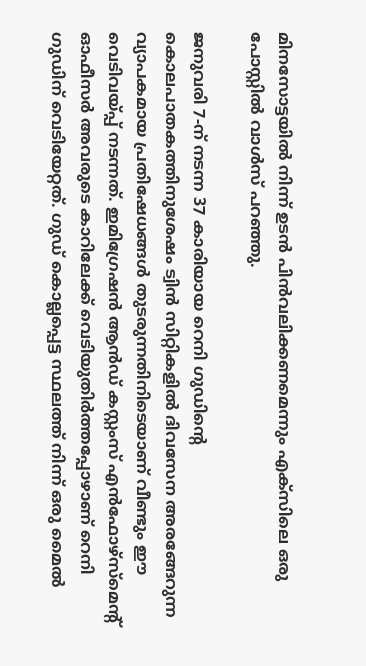മിനസോട്ടയിൽ നിന്ന് ഉടൻ പിൻവലിക്കണമെന്നും എക്‌സിലെ ഒരു പോസ്റ്റിൽ വാൾസ് പറഞ്ഞു.

ജനുവരി 7-ന് നടന്ന 37 കാരിയായ റെനി ഗുഡിന്റെ കൊലപാതകത്തിനുശേഷം ട്വിൻ സിറ്റികളിൽ ദിവസേന അരങ്ങേറുന്ന വ്യാപകമായ പ്രതിഷേധങ്ങൾ തുടരുന്നതിനിടെയാണ് വീണ്ടും ഈ വെടിവയ്പ്പ് നടന്നത്. ഇമിഗ്രേഷൻ ആൻഡ് കസ്റ്റംസ് എൻഫോഴ്‌സ്‌മെന്റ് ഓഫീസർ അവരുടെ കാറിലേക്ക് വെടിയുതിർത്തപ്പോഴാണ് റെനി ഗുഡിന് വെടിയേറ്റത്. ഗുഡ് കൊല്ലപ്പെട്ട സ്ഥലത്ത് നിന്ന് ഒരു മൈൽ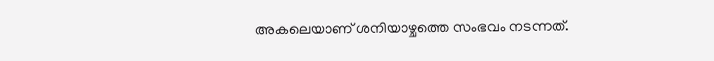അകലെയാണ് ശനിയാഴ്ചത്തെ സംഭവം നടന്നത്.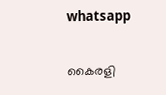whatsapp

കൈരളി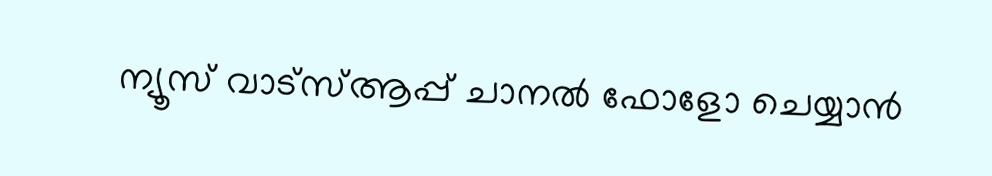ന്യൂസ് വാട്‌സ്ആപ്പ് ചാനല്‍ ഫോളോ ചെയ്യാന്‍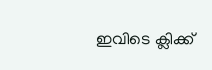ഇവിടെ ക്ലിക്ക്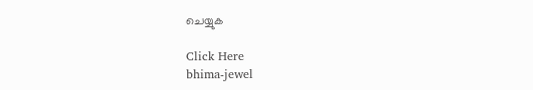ചെയ്യുക

Click Here
bhima-jewel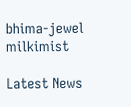bhima-jewel
milkimist

Latest News